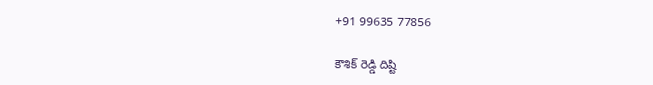+91 99635 77856

కౌశిక్ రెడ్డి దిష్టి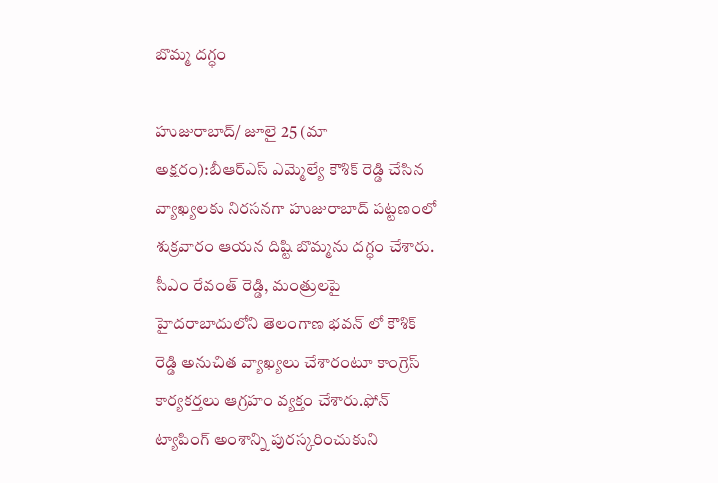బొమ్మ దగ్ధం

హుజురాబాద్/ జూలై 25 (మా అక్షరం):బీఆర్ఎస్ ఎమ్మెల్యే కౌశిక్ రెడ్డి చేసిన వ్యాఖ్యలకు నిరసనగా హుజురాబాద్ పట్టణంలో శుక్రవారం ఆయన దిష్టి బొమ్మను దగ్ధం చేశారు. సీఎం రేవంత్ రెడ్డి, మంత్రులపై హైదరాబాదులోని తెలంగాణ భవన్ లో కౌశిక్ రెడ్డి అనుచిత వ్యాఖ్యలు చేశారంటూ కాంగ్రెస్ కార్యకర్తలు ఆగ్రహం వ్యక్తం చేశారు.ఫోన్ ట్యాపింగ్ అంశాన్ని పురస్కరించుకుని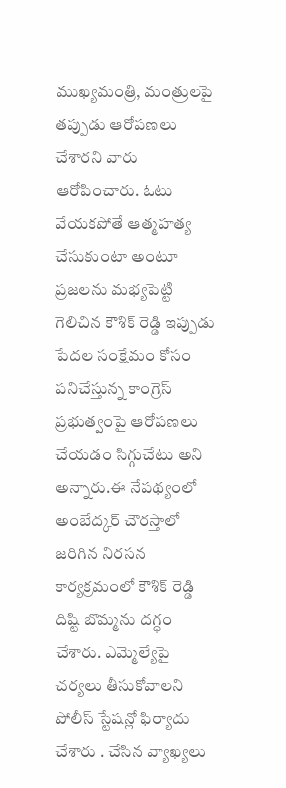ముఖ్యమంత్రి, మంత్రులపై తప్పుడు ఆరోపణలు చేశారని వారు ఆరోపించారు. ఓటు వేయకపోతే ఆత్మహత్య చేసుకుంటా అంటూ ప్రజలను మభ్యపెట్టి గెలిచిన కౌశిక్ రెడ్డి ఇప్పుడు పేదల సంక్షేమం కోసం పనిచేస్తున్న కాంగ్రెస్ ప్రభుత్వంపై ఆరోపణలు చేయడం సిగ్గుచేటు అని అన్నారు.ఈ నేపథ్యంలో అంబేద్కర్ చౌరస్తాలో జరిగిన నిరసన కార్యక్రమంలో కౌశిక్ రెడ్డి దిష్టి బొమ్మను దగ్ధం చేశారు. ఎమ్మెల్యేపై చర్యలు తీసుకోవాలని పోలీస్ స్టేషన్లో ఫిర్యాదు చేశారు . చేసిన వ్యాఖ్యలు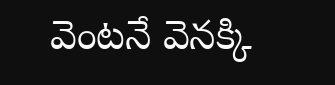వెంటనే వెనక్కి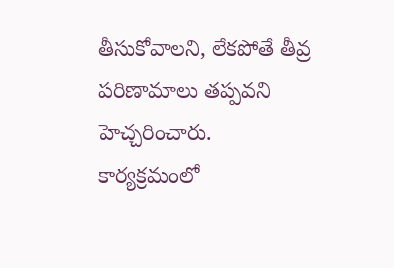తీసుకోవాలని, లేకపోతే తీవ్ర పరిణామాలు తప్పవని హెచ్చరించారు. కార్యక్రమంలో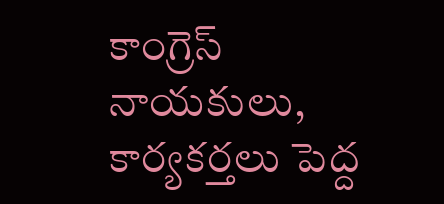కాంగ్రెస్ నాయకులు, కార్యకర్తలు పెద్ద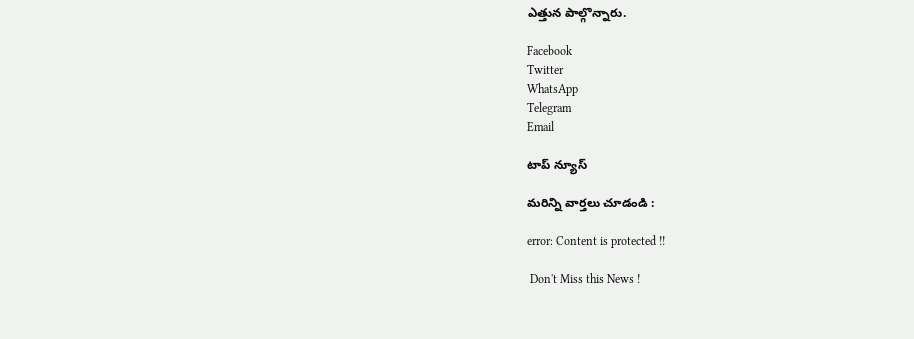ఎత్తున పాల్గొన్నారు.

Facebook
Twitter
WhatsApp
Telegram
Email

టాప్ న్యూస్

మరిన్ని వార్తలు చూడండి :

error: Content is protected !!

 Don't Miss this News !